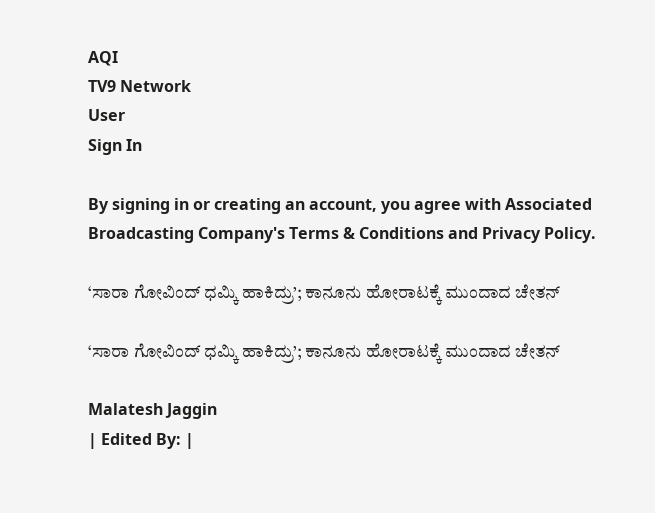AQI
TV9 Network
User
Sign In

By signing in or creating an account, you agree with Associated Broadcasting Company's Terms & Conditions and Privacy Policy.

‘ಸಾರಾ ಗೋವಿಂದ್ ಧಮ್ಕಿ ಹಾಕಿದ್ರು’; ಕಾನೂನು ಹೋರಾಟಕ್ಕೆ ಮುಂದಾದ ಚೇತನ್

‘ಸಾರಾ ಗೋವಿಂದ್ ಧಮ್ಕಿ ಹಾಕಿದ್ರು’; ಕಾನೂನು ಹೋರಾಟಕ್ಕೆ ಮುಂದಾದ ಚೇತನ್

Malatesh Jaggin
| Edited By: |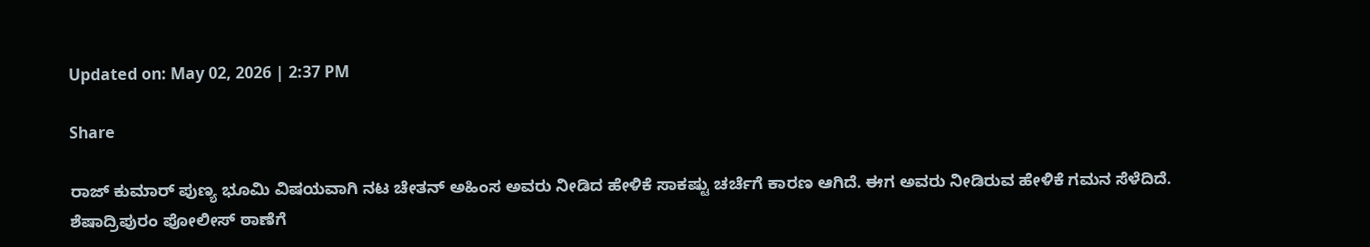Updated on: May 02, 2026 | 2:37 PM

Share

ರಾಜ್ ಕುಮಾರ್ ಪುಣ್ಯ ಭೂಮಿ ವಿಷಯವಾಗಿ ನಟ ಚೇತನ್ ಅಹಿಂಸ ಅವರು ನೀಡಿದ ಹೇಳಿಕೆ ಸಾಕಷ್ಟು ಚರ್ಚೆಗೆ ಕಾರಣ ಆಗಿದೆ. ಈಗ ಅವರು ನೀಡಿರುವ ಹೇಳಿಕೆ ಗಮನ ಸೆಳೆದಿದೆ. ಶೆಷಾದ್ರಿಪುರಂ ಪೋಲೀಸ್ ಠಾಣೆಗೆ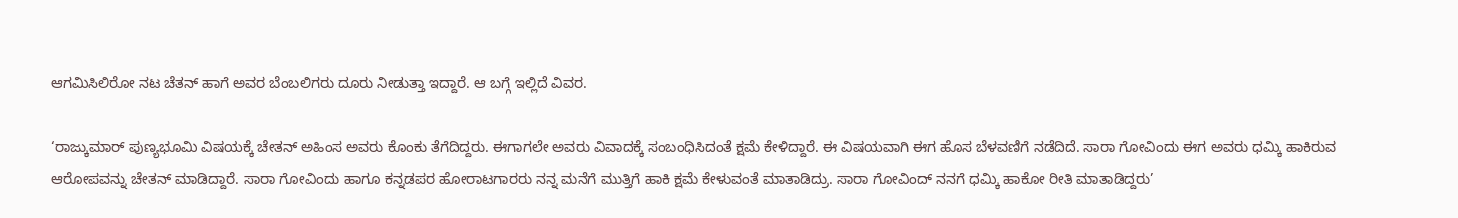ಆಗಮಿಸಿಲಿರೋ ನಟ ಚೆತನ್ ಹಾಗೆ ಅವರ ಬೆಂಬಲಿಗರು ದೂರು ನೀಡುತ್ತಾ ಇದ್ದಾರೆ. ಆ ಬಗ್ಗೆ ಇಲ್ಲಿದೆ ವಿವರ.

‘ರಾಜ್ಕುಮಾರ್ ಪುಣ್ಯಭೂಮಿ ವಿಷಯಕ್ಕೆ ಚೇತನ್ ಅಹಿಂಸ ಅವರು ಕೊಂಕು ತೆಗೆದಿದ್ದರು. ಈಗಾಗಲೇ ಅವರು ವಿವಾದಕ್ಕೆ ಸಂಬಂಧಿಸಿದಂತೆ ಕ್ಷಮೆ ಕೇಳಿದ್ದಾರೆ. ಈ ವಿಷಯವಾಗಿ ಈಗ ಹೊಸ ಬೆಳವಣಿಗೆ ನಡೆದಿದೆ. ಸಾರಾ ಗೋವಿಂದು ಈಗ ಅವರು ಧಮ್ಕಿ ಹಾಕಿರುವ ಆರೋಪವನ್ನು ಚೇತನ್ ಮಾಡಿದ್ದಾರೆ. ಸಾರಾ ಗೋವಿಂದು ಹಾಗೂ ಕನ್ನಡಪರ ಹೋರಾಟಗಾರರು ನನ್ನ ಮನೆಗೆ ಮುತ್ತಿಗೆ ಹಾಕಿ ಕ್ಷಮೆ ಕೇಳುವಂತೆ ಮಾತಾಡಿದ್ರು. ಸಾರಾ ಗೋವಿಂದ್ ನನಗೆ ಧಮ್ಕಿ ಹಾಕೋ ರೀತಿ ಮಾತಾಡಿದ್ದರು’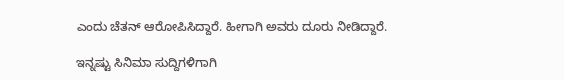ಎಂದು ಚೆತನ್ ಆರೋಪಿಸಿದ್ದಾರೆ. ಹೀಗಾಗಿ ಅವರು ದೂರು ನೀಡಿದ್ದಾರೆ.

ಇನ್ನಷ್ಟು ಸಿನಿಮಾ ಸುದ್ದಿಗಳಿಗಾಗಿ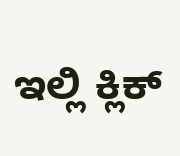ಇಲ್ಲಿ ಕ್ಲಿಕ್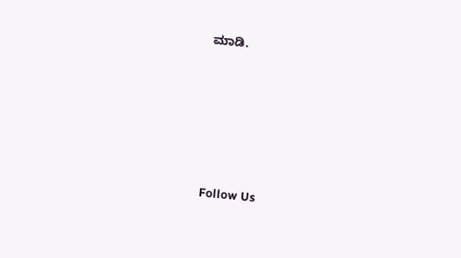ಮಾಡಿ.







Follow Us